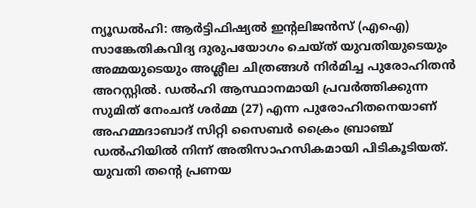ന്യൂഡൽഹി: ആർട്ടിഫിഷ്യൽ ഇന്റലിജൻസ് (എഐ) സാങ്കേതികവിദ്യ ദുരുപയോഗം ചെയ്ത് യുവതിയുടെയും അമ്മയുടെയും അശ്ലീല ചിത്രങ്ങൾ നിർമിച്ച പുരോഹിതൻ അറസ്റ്റിൽ. ഡൽഹി ആസ്ഥാനമായി പ്രവർത്തിക്കുന്ന സുമിത് നേംചന്ദ് ശർമ്മ (27) എന്ന പുരോഹിതനെയാണ് അഹമ്മദാബാദ് സിറ്റി സൈബർ ക്രൈം ബ്രാഞ്ച് ഡൽഹിയിൽ നിന്ന് അതിസാഹസികമായി പിടികൂടിയത്. യുവതി തന്റെ പ്രണയ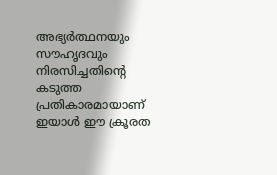അഭ്യർത്ഥനയും സൗഹൃദവും നിരസിച്ചതിന്റെ കടുത്ത പ്രതികാരമായാണ് ഇയാൾ ഈ ക്രൂരത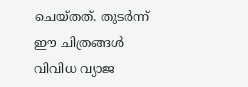ചെയ്തത്. തുടർന്ന് ഈ ചിത്രങ്ങൾ വിവിധ വ്യാജ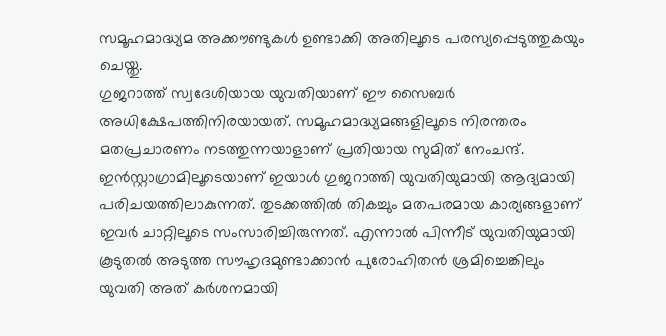സമൂഹമാദ്ധ്യമ അക്കൗണ്ടുകൾ ഉണ്ടാക്കി അതിലൂടെ പരസ്യപ്പെടുത്തുകയും ചെയ്തു.
ഗുജറാത്ത് സ്വദേശിയായ യുവതിയാണ് ഈ സൈബർ അധിക്ഷേപത്തിനിരയായത്. സമൂഹമാദ്ധ്യമങ്ങളിലൂടെ നിരന്തരം മതപ്രചാരണം നടത്തുന്നയാളാണ് പ്രതിയായ സുമിത് നേംചന്ദ്. ഇൻസ്റ്റാഗ്രാമിലൂടെയാണ് ഇയാൾ ഗുജറാത്തി യുവതിയുമായി ആദ്യമായി പരിചയത്തിലാകുന്നത്. തുടക്കത്തിൽ തികച്ചും മതപരമായ കാര്യങ്ങളാണ് ഇവർ ചാറ്റിലൂടെ സംസാരിച്ചിരുന്നത്. എന്നാൽ പിന്നീട് യുവതിയുമായി കൂടുതൽ അടുത്ത സൗഹൃദമുണ്ടാക്കാൻ പുരോഹിതൻ ശ്രമിച്ചെങ്കിലും യുവതി അത് കർശനമായി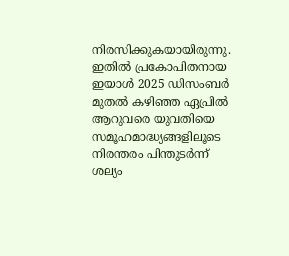നിരസിക്കുകയായിരുന്നു. ഇതിൽ പ്രകോപിതനായ ഇയാൾ 2025 ഡിസംബർ മുതൽ കഴിഞ്ഞ ഏപ്രിൽ ആറുവരെ യുവതിയെ സമൂഹമാദ്ധ്യങ്ങളിലൂടെ നിരന്തരം പിന്തുടർന്ന് ശല്യം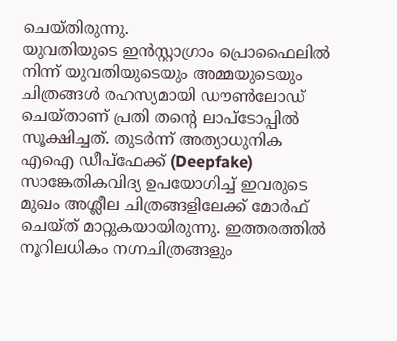ചെയ്തിരുന്നു.
യുവതിയുടെ ഇൻസ്റ്റാഗ്രാം പ്രൊഫൈലിൽ നിന്ന് യുവതിയുടെയും അമ്മയുടെയും ചിത്രങ്ങൾ രഹസ്യമായി ഡൗൺലോഡ് ചെയ്താണ് പ്രതി തന്റെ ലാപ്ടോപ്പിൽ സൂക്ഷിച്ചത്. തുടർന്ന് അത്യാധുനിക എഐ ഡീപ്ഫേക്ക് (Deepfake) സാങ്കേതികവിദ്യ ഉപയോഗിച്ച് ഇവരുടെ മുഖം അശ്ലീല ചിത്രങ്ങളിലേക്ക് മോർഫ് ചെയ്ത് മാറ്റുകയായിരുന്നു. ഇത്തരത്തിൽ നൂറിലധികം നഗ്നചിത്രങ്ങളും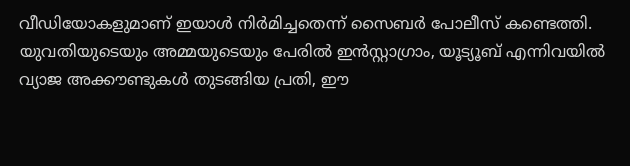വീഡിയോകളുമാണ് ഇയാൾ നിർമിച്ചതെന്ന് സൈബർ പോലീസ് കണ്ടെത്തി.
യുവതിയുടെയും അമ്മയുടെയും പേരിൽ ഇൻസ്റ്റാഗ്രാം, യൂട്യൂബ് എന്നിവയിൽ വ്യാജ അക്കൗണ്ടുകൾ തുടങ്ങിയ പ്രതി, ഈ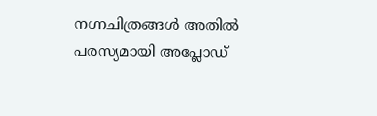നഗ്നചിത്രങ്ങൾ അതിൽ പരസ്യമായി അപ്ലോഡ്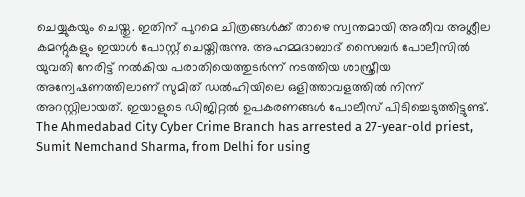ചെയ്യുകയും ചെയ്തു. ഇതിന് പുറമെ ചിത്രങ്ങൾക്ക് താഴെ സ്വന്തമായി അതീവ അശ്ലീല കമന്റുകളും ഇയാൾ പോസ്റ്റ് ചെയ്തിരുന്നു. അഹമ്മദാബാദ് സൈബർ പോലീസിൽ യുവതി നേരിട്ട് നൽകിയ പരാതിയെത്തുടർന്ന് നടത്തിയ ശാസ്ത്രീയ അന്വേഷണത്തിലാണ് സുമിത് ഡൽഹിയിലെ ഒളിത്താവളത്തിൽ നിന്ന് അറസ്റ്റിലായത്. ഇയാളുടെ ഡിജിറ്റൽ ഉപകരണങ്ങൾ പോലീസ് പിടിച്ചെടുത്തിട്ടുണ്ട്.
The Ahmedabad City Cyber Crime Branch has arrested a 27-year-old priest, Sumit Nemchand Sharma, from Delhi for using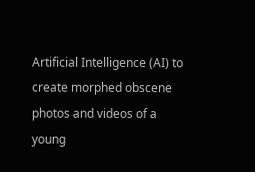Artificial Intelligence (AI) to create morphed obscene photos and videos of a young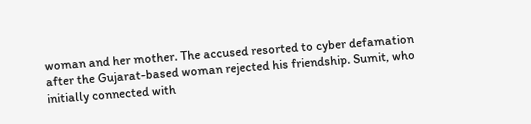woman and her mother. The accused resorted to cyber defamation after the Gujarat-based woman rejected his friendship. Sumit, who initially connected with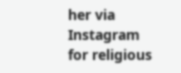her via Instagram for religious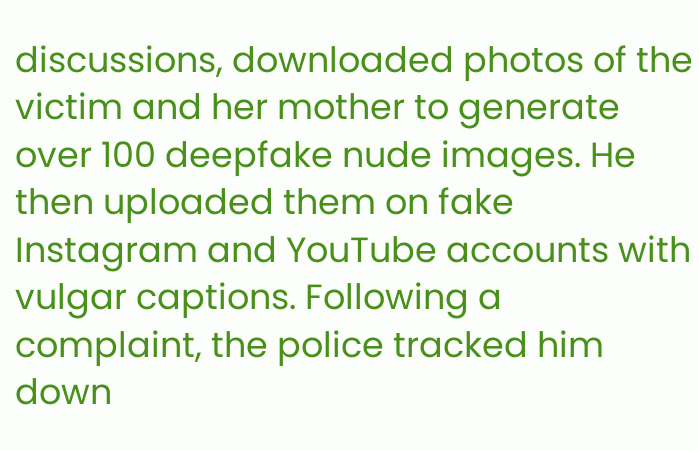discussions, downloaded photos of the victim and her mother to generate over 100 deepfake nude images. He then uploaded them on fake Instagram and YouTube accounts with vulgar captions. Following a complaint, the police tracked him down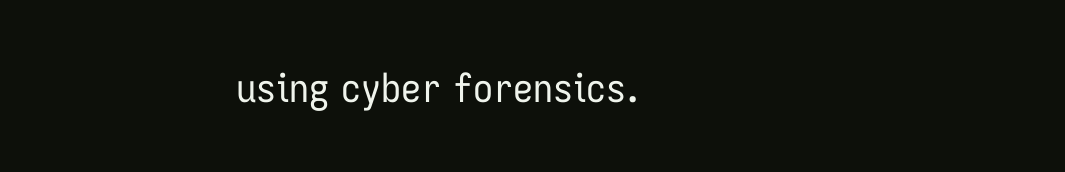using cyber forensics.